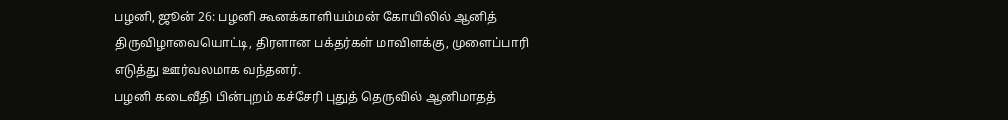பழனி, ஜூன் 26: பழனி கூனக்காளியம்மன் கோயிலில் ஆனித் திருவிழாவையொட்டி, திரளான பக்தர்கள் மாவிளக்கு, முளைப்பாரி எடுத்து ஊர்வலமாக வந்தனர்.
பழனி கடைவீதி பின்புறம் கச்சேரி புதுத் தெருவில் ஆனிமாதத்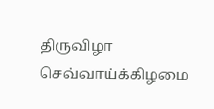திருவிழா செவ்வாய்க்கிழமை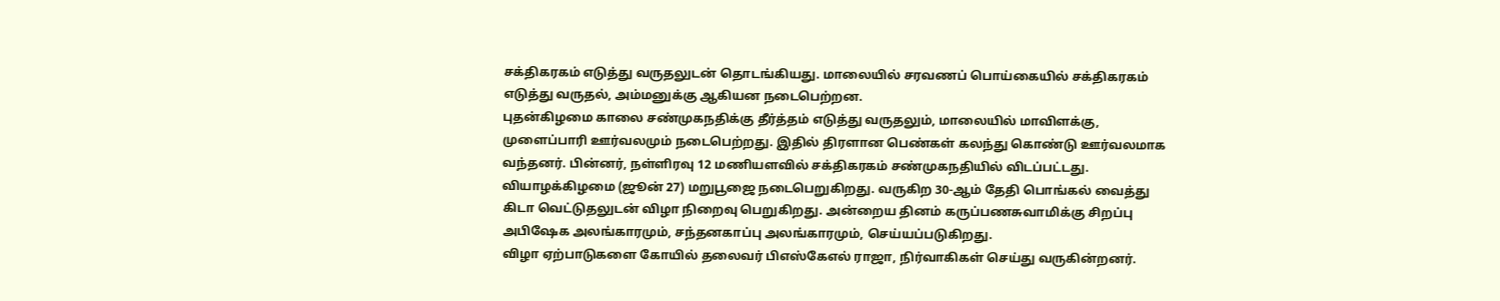சக்திகரகம் எடுத்து வருதலுடன் தொடங்கியது. மாலையில் சரவணப் பொய்கையில் சக்திகரகம் எடுத்து வருதல், அம்மனுக்கு ஆகியன நடைபெற்றன.
புதன்கிழமை காலை சண்முகநதிக்கு தீர்த்தம் எடுத்து வருதலும், மாலையில் மாவிளக்கு, முளைப்பாரி ஊர்வலமும் நடைபெற்றது. இதில் திரளான பெண்கள் கலந்து கொண்டு ஊர்வலமாக வந்தனர். பின்னர், நள்ளிரவு 12 மணியளவில் சக்திகரகம் சண்முகநதியில் விடப்பட்டது.
வியாழக்கிழமை (ஜூன் 27) மறுபூஜை நடைபெறுகிறது. வருகிற 30-ஆம் தேதி பொங்கல் வைத்து கிடா வெட்டுதலுடன் விழா நிறைவு பெறுகிறது. அன்றைய தினம் கருப்பணசுவாமிக்கு சிறப்பு அபிஷேக அலங்காரமும், சந்தனகாப்பு அலங்காரமும், செய்யப்படுகிறது.
விழா ஏற்பாடுகளை கோயில் தலைவர் பிஎஸ்கேஎல் ராஜா, நிர்வாகிகள் செய்து வருகின்றனர்.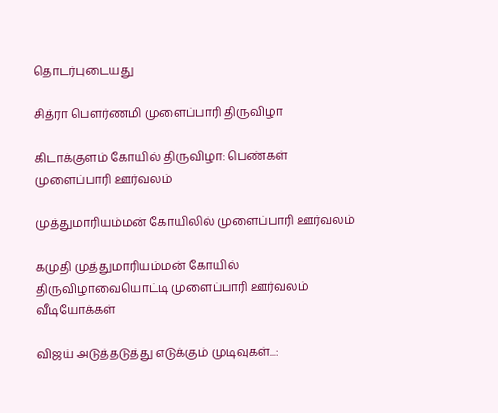தொடர்புடையது

சித்ரா பௌர்ணமி முளைப்பாரி திருவிழா

கிடாக்குளம் கோயில் திருவிழா: பெண்கள் முளைப்பாரி ஊர்வலம்

முத்துமாரியம்மன் கோயிலில் முளைப்பாரி ஊர்வலம்

கமுதி முத்துமாரியம்மன் கோயில் திருவிழாவையொட்டி முளைப்பாரி ஊர்வலம்
வீடியோக்கள்

விஜய் அடுத்தடுத்து எடுக்கும் முடிவுகள்...: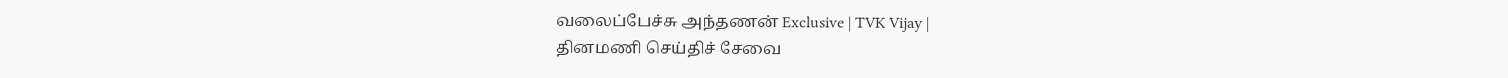வலைப்பேச்சு அந்தணன் Exclusive | TVK Vijay |
தினமணி செய்திச் சேவை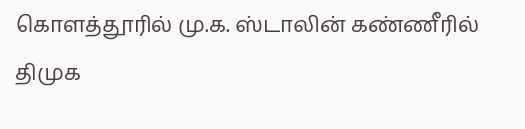கொளத்தூரில் மு.க. ஸ்டாலின் கண்ணீரில் திமுக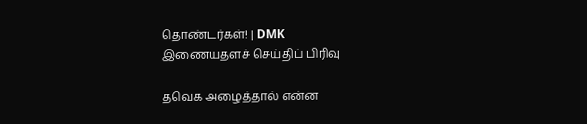தொண்டர்கள்! | DMK
இணையதளச் செய்திப் பிரிவு

தவெக அழைத்தால் என்ன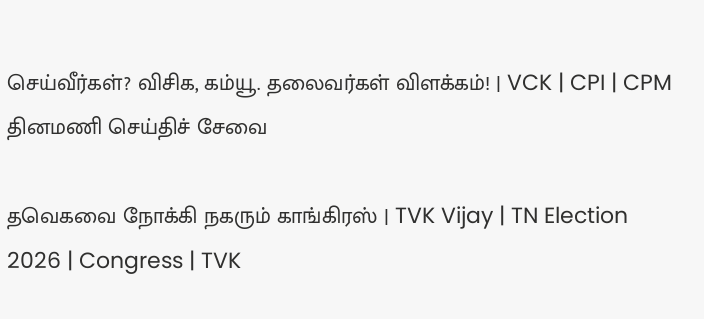செய்வீர்கள்? விசிக, கம்யூ. தலைவர்கள் விளக்கம்! | VCK | CPI | CPM
தினமணி செய்திச் சேவை

தவெகவை நோக்கி நகரும் காங்கிரஸ் | TVK Vijay | TN Election 2026 | Congress | TVK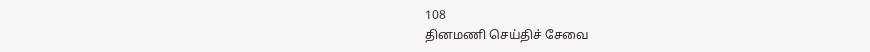108
தினமணி செய்திச் சேவை